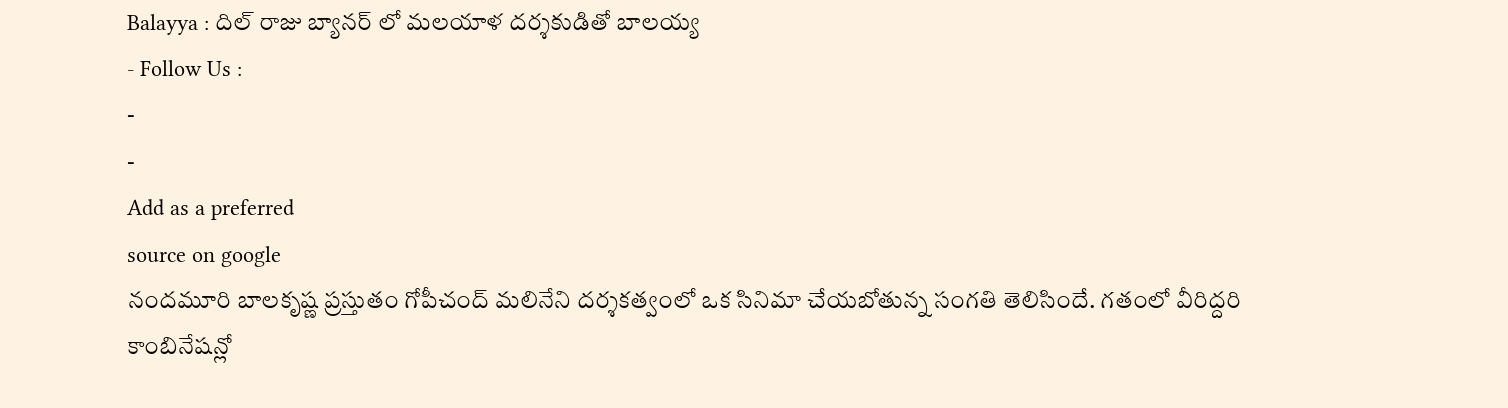Balayya : దిల్ రాజు బ్యానర్ లో మలయాళ దర్శకుడితో బాలయ్య
- Follow Us :
-
-
Add as a preferred
source on google
నందమూరి బాలకృష్ణ ప్రస్తుతం గోపీచంద్ మలినేని దర్శకత్వంలో ఒక సినిమా చేయబోతున్న సంగతి తెలిసిందే. గతంలో వీరిద్దరి కాంబినేషన్లో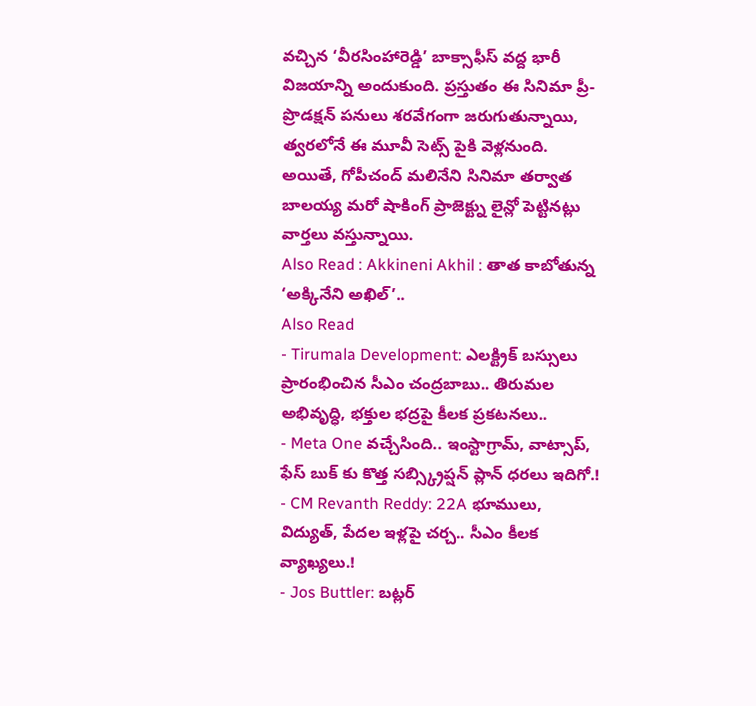వచ్చిన ‘వీరసింహారెడ్డి’ బాక్సాఫీస్ వద్ద భారీ విజయాన్ని అందుకుంది. ప్రస్తుతం ఈ సినిమా ప్రీ-ప్రొడక్షన్ పనులు శరవేగంగా జరుగుతున్నాయి, త్వరలోనే ఈ మూవీ సెట్స్ పైకి వెళ్లనుంది. అయితే, గోపీచంద్ మలినేని సినిమా తర్వాత బాలయ్య మరో షాకింగ్ ప్రాజెక్ట్ను లైన్లో పెట్టినట్లు వార్తలు వస్తున్నాయి.
Also Read : Akkineni Akhil : తాత కాబోతున్న ‘అక్కినేని అఖిల్’..
Also Read
- Tirumala Development: ఎలక్ట్రిక్ బస్సులు ప్రారంభించిన సీఎం చంద్రబాబు.. తిరుమల అభివృద్ధి, భక్తుల భద్రపై కీలక ప్రకటనలు..
- Meta One వచ్చేసింది.. ఇంస్టాగ్రామ్, వాట్సాప్, ఫేస్ బుక్ కు కొత్త సబ్స్క్రిప్షన్ ప్లాన్ ధరలు ఇదిగో.!
- CM Revanth Reddy: 22A భూములు, విద్యుత్, పేదల ఇళ్లపై చర్చ.. సీఎం కీలక వ్యాఖ్యలు.!
- Jos Buttler: బట్లర్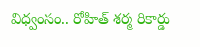విధ్వంసం.. రోహిత్ శర్మ రికార్డు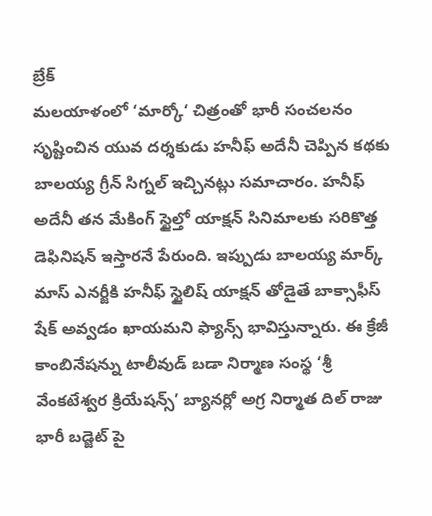బ్రేక్
మలయాళంలో ‘మార్కో‘ చిత్రంతో భారీ సంచలనం సృష్టించిన యువ దర్శకుడు హనీఫ్ అదేనీ చెప్పిన కథకు బాలయ్య గ్రీన్ సిగ్నల్ ఇచ్చినట్లు సమాచారం. హనీఫ్ అదేనీ తన మేకింగ్ స్టైల్తో యాక్షన్ సినిమాలకు సరికొత్త డెఫినిషన్ ఇస్తారనే పేరుంది. ఇప్పుడు బాలయ్య మార్క్ మాస్ ఎనర్జీకి హనీఫ్ స్టైలిష్ యాక్షన్ తోడైతే బాక్సాఫీస్ షేక్ అవ్వడం ఖాయమని ఫ్యాన్స్ భావిస్తున్నారు. ఈ క్రేజీ కాంబినేషన్ను టాలీవుడ్ బడా నిర్మాణ సంస్థ ‘శ్రీ వేంకటేశ్వర క్రియేషన్స్’ బ్యానర్లో అగ్ర నిర్మాత దిల్ రాజు భారీ బడ్జెట్ పై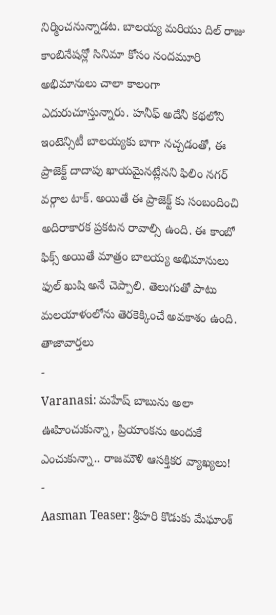నిర్మించనున్నాడట. బాలయ్య మరియు దిల్ రాజు కాంబినేషన్లో సినిమా కోసం నందమూరి అభిమానులు చాలా కాలంగా ఎదురుచూస్తున్నారు. హనీఫ్ అదేనీ కథలోని ఇంటెన్సిటీ బాలయ్యకు బాగా నచ్చడంతో, ఈ ప్రాజెక్ట్ దాదాపు ఖాయమైనట్లేనని ఫిలిం నగర్ వర్గాల టాక్. అయితే ఈ ప్రాజెక్ట్ కు సంబందించి అదిరాకారక ప్రకటన రావాల్సి ఉంది. ఈ కాంబో ఫిక్స్ అయితే మాత్రం బాలయ్య అభిమానులు ఫుల్ ఖుషి అనే చెప్పాలి. తెలుగుతో పాటు మలయాళంలోను తెరకెక్కించే అవకాశం ఉంది.
తాజావార్తలు
-
Varanasi: మహేష్ బాబును అలా ఊహించుకున్నా, ప్రియాంకను అందుకే ఎంచుకున్నా.. రాజమౌళి ఆసక్తికర వ్యాఖ్యలు!
-
Aasman Teaser: శ్రీహరి కొడుకు మేఘాంశ్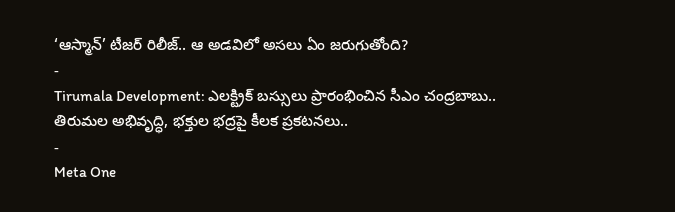‘ఆస్మాన్’ టీజర్ రిలీజ్.. ఆ అడవిలో అసలు ఏం జరుగుతోంది?
-
Tirumala Development: ఎలక్ట్రిక్ బస్సులు ప్రారంభించిన సీఎం చంద్రబాబు.. తిరుమల అభివృద్ధి, భక్తుల భద్రపై కీలక ప్రకటనలు..
-
Meta One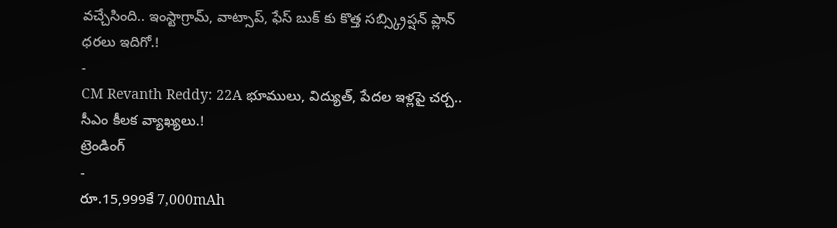వచ్చేసింది.. ఇంస్టాగ్రామ్, వాట్సాప్, ఫేస్ బుక్ కు కొత్త సబ్స్క్రిప్షన్ ప్లాన్ ధరలు ఇదిగో.!
-
CM Revanth Reddy: 22A భూములు, విద్యుత్, పేదల ఇళ్లపై చర్చ.. సీఎం కీలక వ్యాఖ్యలు.!
ట్రెండింగ్
-
రూ.15,999కే 7,000mAh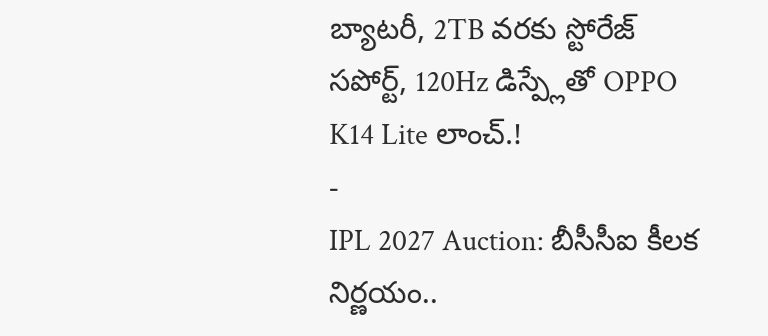బ్యాటరీ, 2TB వరకు స్టోరేజ్ సపోర్ట్, 120Hz డిస్ప్లేతో OPPO K14 Lite లాంచ్.!
-
IPL 2027 Auction: బీసీసీఐ కీలక నిర్ణయం..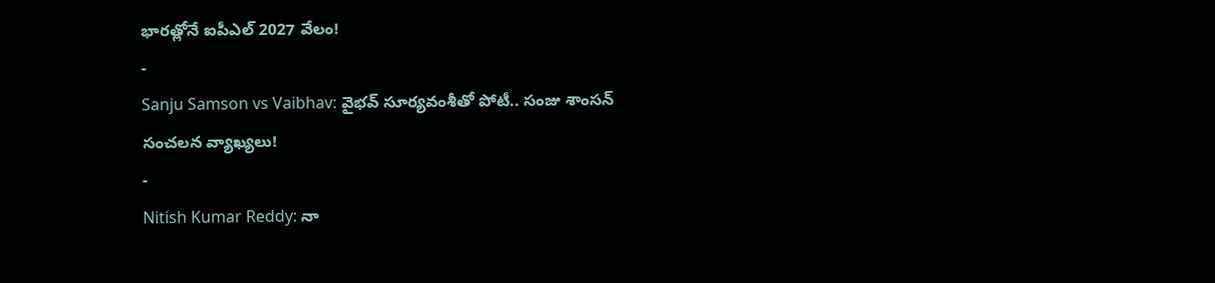భారత్లోనే ఐపీఎల్ 2027 వేలం!
-
Sanju Samson vs Vaibhav: వైభవ్ సూర్యవంశీతో పోటీ.. సంజు శాంసన్ సంచలన వ్యాఖ్యలు!
-
Nitish Kumar Reddy: నా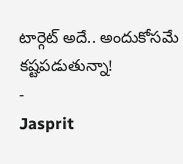టార్గెట్ అదే.. అందుకోసమే కష్టపడుతున్నా!
-
Jasprit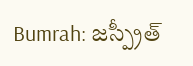Bumrah: జస్ప్రీత్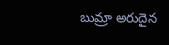బుమ్రా అరుదైన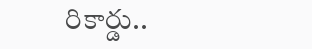రికార్డు..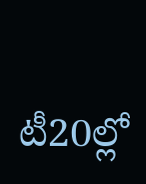టీ20ల్లో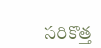సరికొత్త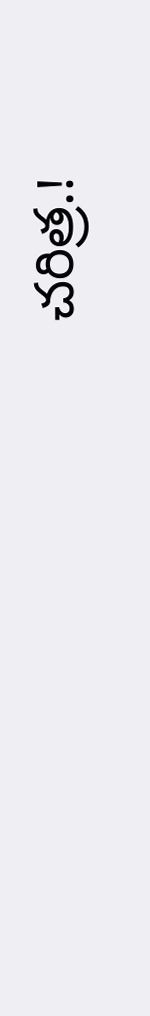చరిత్ర.!